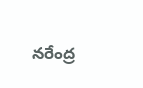నరేంద్ర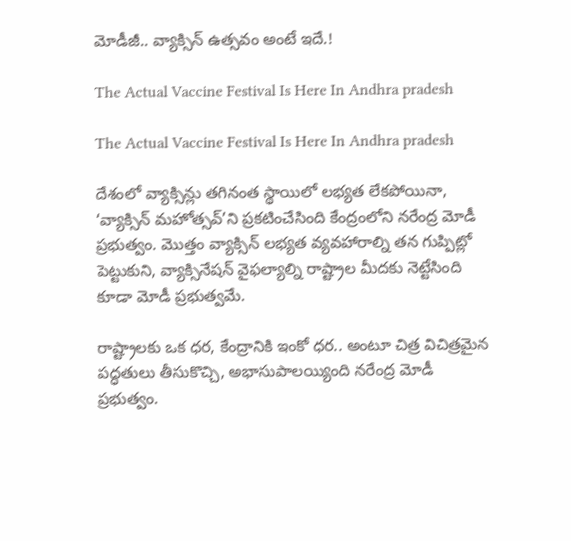మోడీజీ.. వ్యాక్సిన్ ఉత్సవం అంటే ఇదే.!

The Actual Vaccine Festival Is Here In Andhra pradesh

The Actual Vaccine Festival Is Here In Andhra pradesh

దేశంలో వ్యాక్సిన్లు తగినంత స్థాయిలో లభ్యత లేకపోయినా, ‘వ్యాక్సిన్ మహోత్సవ్’ని ప్రకటించేసింది కేంద్రంలోని నరేంద్ర మోడీ ప్రభుత్వం. మొత్తం వ్యాక్సిన్ లభ్యత వ్యవహారాల్ని తన గుప్పిట్లో పెట్టుకుని, వ్యాక్సినేషన్ వైఫల్యాల్ని రాష్ట్రాల మీదకు నెట్టేసింది కూడా మోడీ ప్రభుత్వమే.

రాష్ట్రాలకు ఒక ధర, కేంద్రానికి ఇంకో ధర.. అంటూ చిత్ర విచిత్రమైన పద్ధతులు తీసుకొచ్చి, అభాసుపాలయ్యింది నరేంద్ర మోడీ ప్రభుత్వం.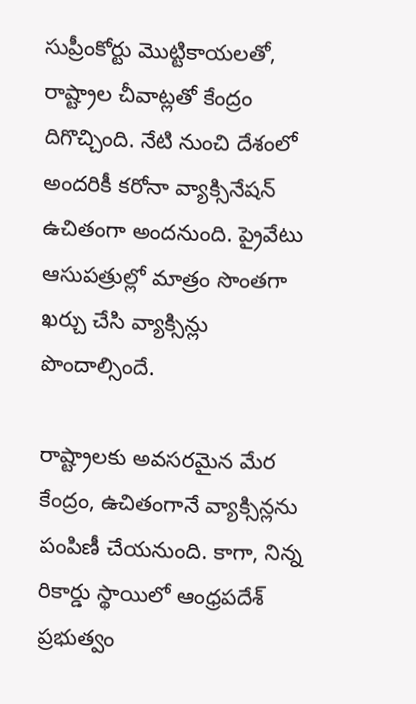సుప్రీంకోర్టు మొట్టికాయలతో, రాష్ట్రాల చీవాట్లతో కేంద్రం దిగొచ్చింది. నేటి నుంచి దేశంలో అందరికీ కరోనా వ్యాక్సినేషన్ ఉచితంగా అందనుంది. ప్రైవేటు ఆసుపత్రుల్లో మాత్రం సొంతగా ఖర్చు చేసి వ్యాక్సిన్లు పొందాల్సిందే.

రాష్ట్రాలకు అవసరమైన మేర కేంద్రం, ఉచితంగానే వ్యాక్సిన్లను పంపిణీ చేయనుంది. కాగా, నిన్న రికార్డు స్థాయిలో ఆంధ్రపదేశ్ ప్రభుత్వం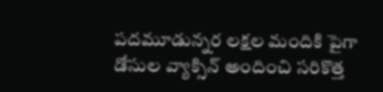పదమూడున్నర లక్షల మందికి పైగా డోసుల వ్యాక్సిన్ అందించి సరికొత్త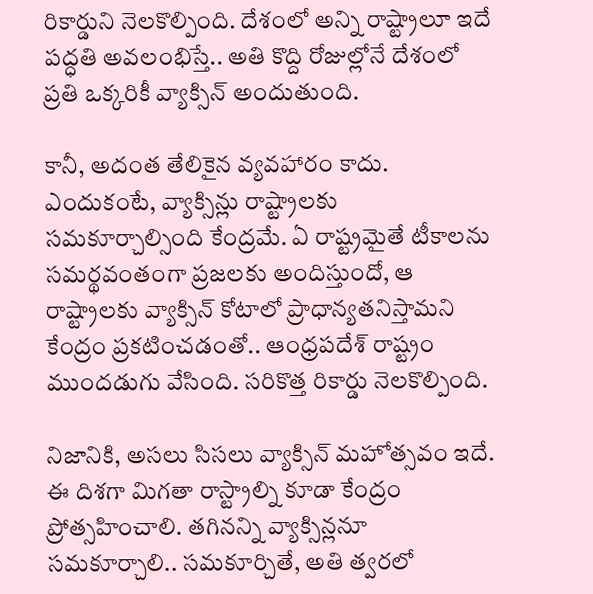రికార్డుని నెలకొల్పింది. దేశంలో అన్ని రాష్ట్రాలూ ఇదే పద్ధతి అవలంభిస్తే.. అతి కొద్ది రోజుల్లోనే దేశంలో ప్రతి ఒక్కరికీ వ్యాక్సిన్ అందుతుంది.

కానీ, అదంత తేలికైన వ్యవహారం కాదు. ఎందుకంటే, వ్యాక్సిన్లు రాష్ట్రాలకు సమకూర్చాల్సింది కేంద్రమే. ఏ రాష్ట్రమైతే టీకాలను సమర్థవంతంగా ప్రజలకు అందిస్తుందో, ఆ రాష్ట్రాలకు వ్యాక్సిన్ కోటాలో ప్రాధాన్యతనిస్తామని కేంద్రం ప్రకటించడంతో.. ఆంధ్రపదేశ్ రాష్ట్రం ముందడుగు వేసింది. సరికొత్త రికార్డు నెలకొల్పింది.

నిజానికి, అసలు సిసలు వ్యాక్సిన్ మహోత్సవం ఇదే. ఈ దిశగా మిగతా రాస్ట్రాల్ని కూడా కేంద్రం ప్రోత్సహించాలి. తగినన్ని వ్యాక్సిన్లనూ సమకూర్చాలి.. సమకూర్చితే, అతి త్వరలో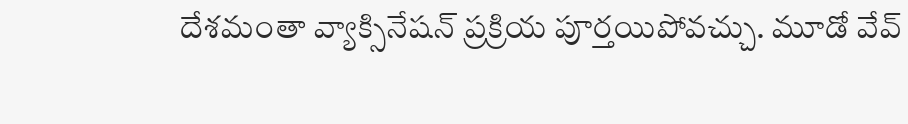దేశమంతా వ్యాక్సినేషన్ ప్రక్రియ పూర్తయిపోవచ్చు. మూడో వేవ్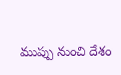ముప్పు నుంచి దేశం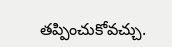తప్పించుకోవచ్చు.